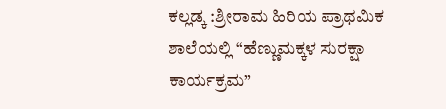ಕಲ್ಲಡ್ಕ :ಶ್ರೀರಾಮ ಹಿರಿಯ ಪ್ರಾಥಮಿಕ ಶಾಲೆಯಲ್ಲಿ “ಹೆಣ್ಣುಮಕ್ಕಳ ಸುರಕ್ಷಾ ಕಾರ್ಯಕ್ರಮ”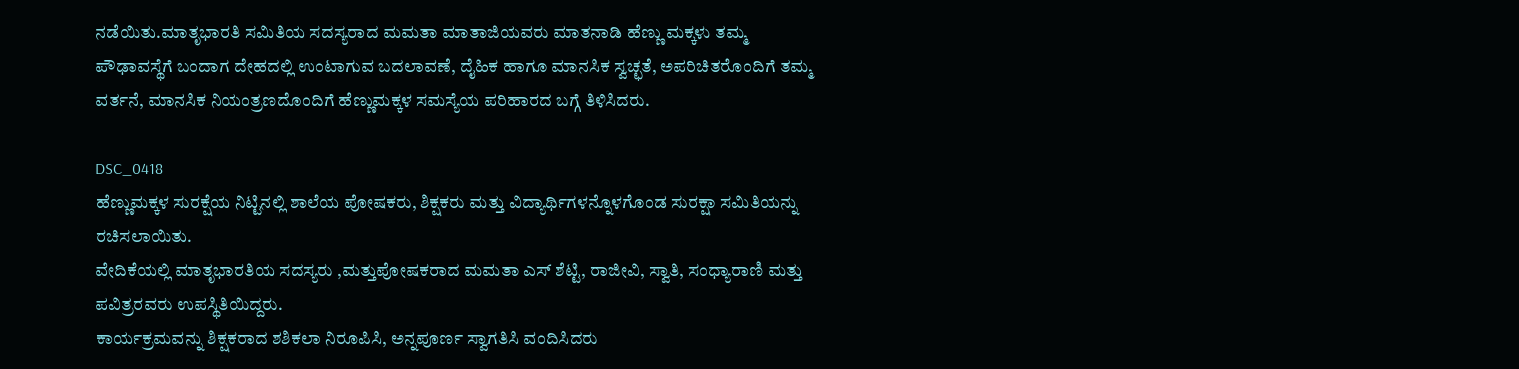ನಡೆಯಿತು.ಮಾತೃಭಾರತಿ ಸಮಿತಿಯ ಸದಸ್ಯರಾದ ಮಮತಾ ಮಾತಾಜಿಯವರು ಮಾತನಾಡಿ ಹೆಣ್ಣು ಮಕ್ಕಳು ತಮ್ಮ ಪೌಢಾವಸ್ಥೆಗೆ ಬಂದಾಗ ದೇಹದಲ್ಲಿ ಉಂಟಾಗುವ ಬದಲಾವಣೆ, ದೈಹಿಕ ಹಾಗೂ ಮಾನಸಿಕ ಸ್ವಚ್ಛತೆ, ಅಪರಿಚಿತರೊಂದಿಗೆ ತಮ್ಮ ವರ್ತನೆ, ಮಾನಸಿಕ ನಿಯಂತ್ರಣದೊಂದಿಗೆ ಹೆಣ್ಣುಮಕ್ಕಳ ಸಮಸ್ಯೆಯ ಪರಿಹಾರದ ಬಗ್ಗೆ ತಿಳಿಸಿದರು.

DSC_0418
ಹೆಣ್ಣುಮಕ್ಕಳ ಸುರಕ್ಷೆಯ ನಿಟ್ಟಿನಲ್ಲಿ ಶಾಲೆಯ ಪೋಷಕರು, ಶಿಕ್ಷಕರು ಮತ್ತು ವಿದ್ಯಾರ್ಥಿಗಳನ್ನೊಳಗೊಂಡ ಸುರಕ್ಷಾ ಸಮಿತಿಯನ್ನು ರಚಿಸಲಾಯಿತು.
ವೇದಿಕೆಯಲ್ಲಿ ಮಾತೃಭಾರತಿಯ ಸದಸ್ಯರು ,ಮತ್ತುಪೋಷಕರಾದ ಮಮತಾ ಎಸ್ ಶೆಟ್ಟಿ, ರಾಜೀವಿ, ಸ್ವಾತಿ, ಸಂಧ್ಯಾರಾಣಿ ಮತ್ತು ಪವಿತ್ರರವರು ಉಪಸ್ಥಿತಿಯಿದ್ದರು.
ಕಾರ್ಯಕ್ರಮವನ್ನು ಶಿಕ್ಷಕರಾದ ಶಶಿಕಲಾ ನಿರೂಪಿಸಿ, ಅನ್ನಪೂರ್ಣ ಸ್ವಾಗತಿಸಿ ವಂದಿಸಿದರು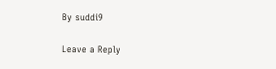By suddi9

Leave a Reply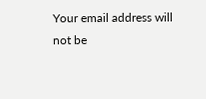Your email address will not be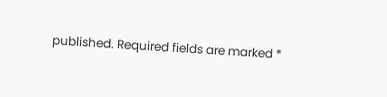published. Required fields are marked *